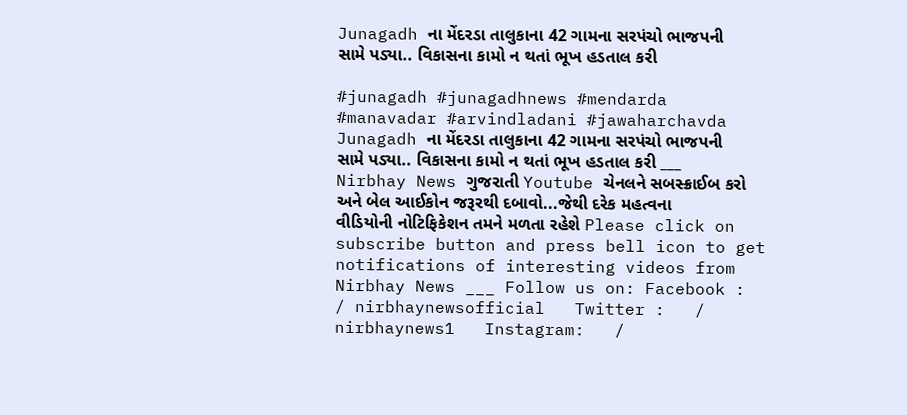Junagadh ના મેંદરડા તાલુકાના 42 ગામના સરપંચો ભાજપની સામે પડ્યા.. વિકાસના કામો ન થતાં ભૂખ હડતાલ કરી

#junagadh #junagadhnews #mendarda #manavadar #arvindladani #jawaharchavda Junagadh ના મેંદરડા તાલુકાના 42 ગામના સરપંચો ભાજપની સામે પડ્યા.. વિકાસના કામો ન થતાં ભૂખ હડતાલ કરી ___ Nirbhay News ગુજરાતી Youtube ચેનલને સબસ્ક્રાઈબ કરો અને બેલ આઈકોન જરૂરથી દબાવો...જેથી દરેક મહત્વના વીડિયોની નોટિફિકેશન તમને મળતા રહેશે Please click on subscribe button and press bell icon to get notifications of interesting videos from Nirbhay News ___ Follow us on: Facebook :   / nirbhaynewsofficial   Twitter :   / nirbhaynews1   Instagram:   /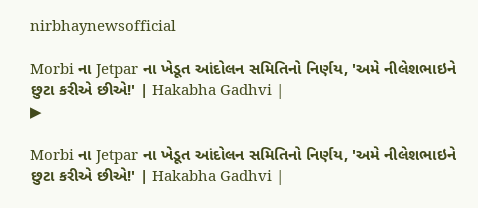nirbhaynewsofficial

Morbi ના Jetpar ના ખેડૂત આંદોલન સમિતિનો નિર્ણય, 'અમે નીલેશભાઇને છુટા કરીએ છીએ!' | Hakabha Gadhvi |
▶

Morbi ના Jetpar ના ખેડૂત આંદોલન સમિતિનો નિર્ણય, 'અમે નીલેશભાઇને છુટા કરીએ છીએ!' | Hakabha Gadhvi |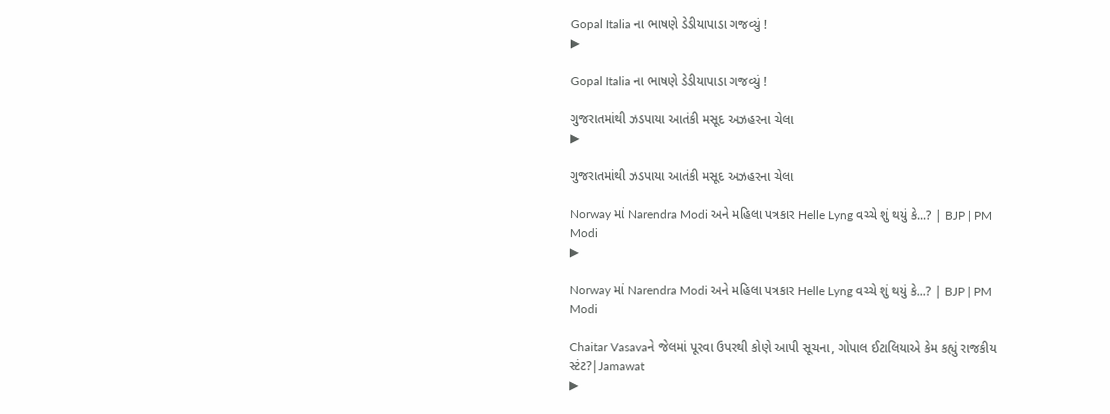Gopal Italia ના ભાષણે ડેડીયાપાડા ગજવ્યું !
▶

Gopal Italia ના ભાષણે ડેડીયાપાડા ગજવ્યું !

ગુજરાતમાંથી ઝડપાયા આતંકી મસૂદ અઝહરના ચેલા
▶

ગુજરાતમાંથી ઝડપાયા આતંકી મસૂદ અઝહરના ચેલા

Norway માં Narendra Modi અને મહિલા પત્રકાર Helle Lyng વચ્ચે શું થયું કે...? | BJP | PM Modi
▶

Norway માં Narendra Modi અને મહિલા પત્રકાર Helle Lyng વચ્ચે શું થયું કે...? | BJP | PM Modi

Chaitar Vasavaને જેલમાં પૂરવા ઉપરથી કોણે આપી સૂચના, ગોપાલ ઈટાલિયાએ કેમ કહ્યું રાજકીય સ્ટંટ?|Jamawat
▶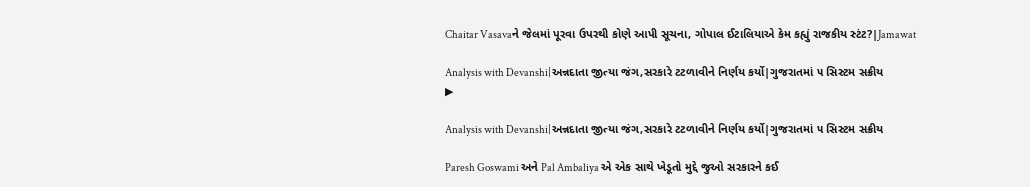Chaitar Vasavaને જેલમાં પૂરવા ઉપરથી કોણે આપી સૂચના, ગોપાલ ઈટાલિયાએ કેમ કહ્યું રાજકીય સ્ટંટ?|Jamawat

Analysis with Devanshi|અન્નદાતા જીત્યા જંગ,સરકારે ટટળાવીને નિર્ણય કર્યો|ગુજરાતમાં ૫ સિસ્ટમ સક્રીય
▶

Analysis with Devanshi|અન્નદાતા જીત્યા જંગ,સરકારે ટટળાવીને નિર્ણય કર્યો|ગુજરાતમાં ૫ સિસ્ટમ સક્રીય

Paresh Goswami અને Pal Ambaliya એ એક સાથે ખેડૂતો મુદ્દે જુઓ સરકારને કઈ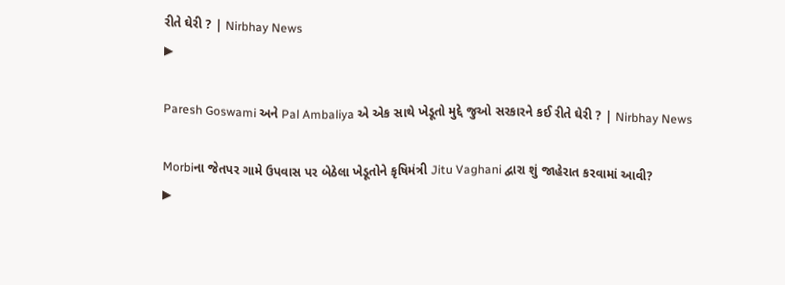રીતે ઘેરી ? | Nirbhay News
▶

Paresh Goswami અને Pal Ambaliya એ એક સાથે ખેડૂતો મુદ્દે જુઓ સરકારને કઈ રીતે ઘેરી ? | Nirbhay News

Morbiના જેતપર ગામે ઉપવાસ પર બેઠેલા ખેડૂતોને કૃષિમંત્રી Jitu Vaghani દ્વારા શું જાહેરાત કરવામાં આવી?
▶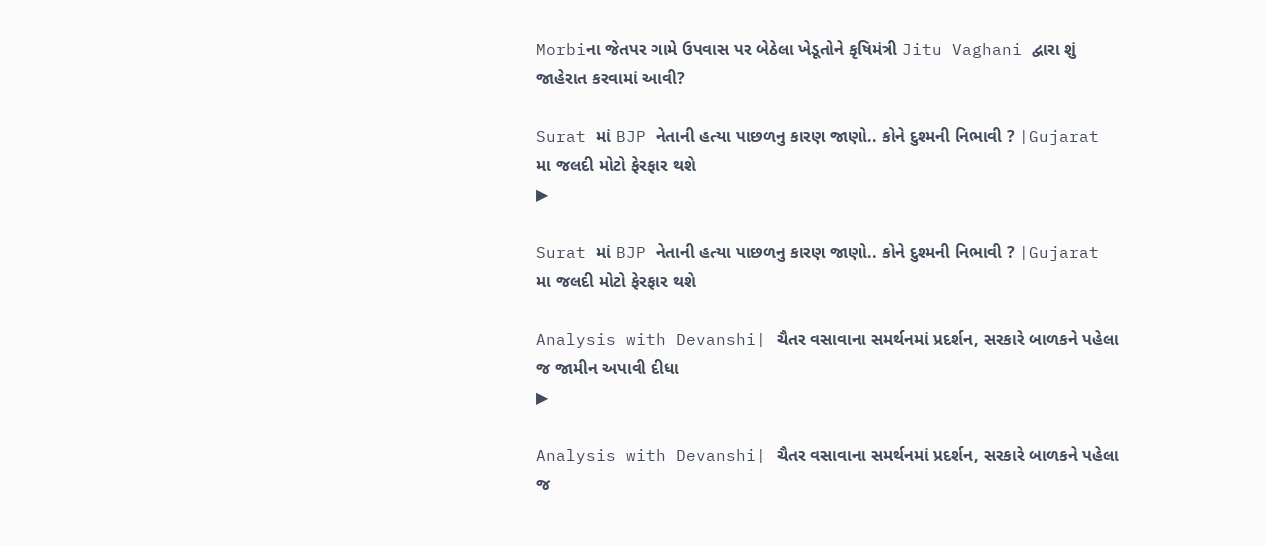Morbiના જેતપર ગામે ઉપવાસ પર બેઠેલા ખેડૂતોને કૃષિમંત્રી Jitu Vaghani દ્વારા શું જાહેરાત કરવામાં આવી?

Surat માં BJP નેતાની હત્યા પાછળનુ કારણ જાણો.. કોને દુશ્મની નિભાવી ? |Gujarat મા જલદી મોટો ફેરફાર થશે
▶

Surat માં BJP નેતાની હત્યા પાછળનુ કારણ જાણો.. કોને દુશ્મની નિભાવી ? |Gujarat મા જલદી મોટો ફેરફાર થશે

Analysis with Devanshi| ચૈતર વસાવાના સમર્થનમાં પ્રદર્શન, સરકારે બાળકને પહેલા જ જામીન અપાવી દીધા
▶

Analysis with Devanshi| ચૈતર વસાવાના સમર્થનમાં પ્રદર્શન, સરકારે બાળકને પહેલા જ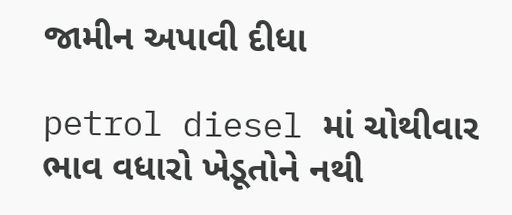જામીન અપાવી દીધા

petrol diesel માં ચોથીવાર ભાવ વધારો ખેડૂતોને નથી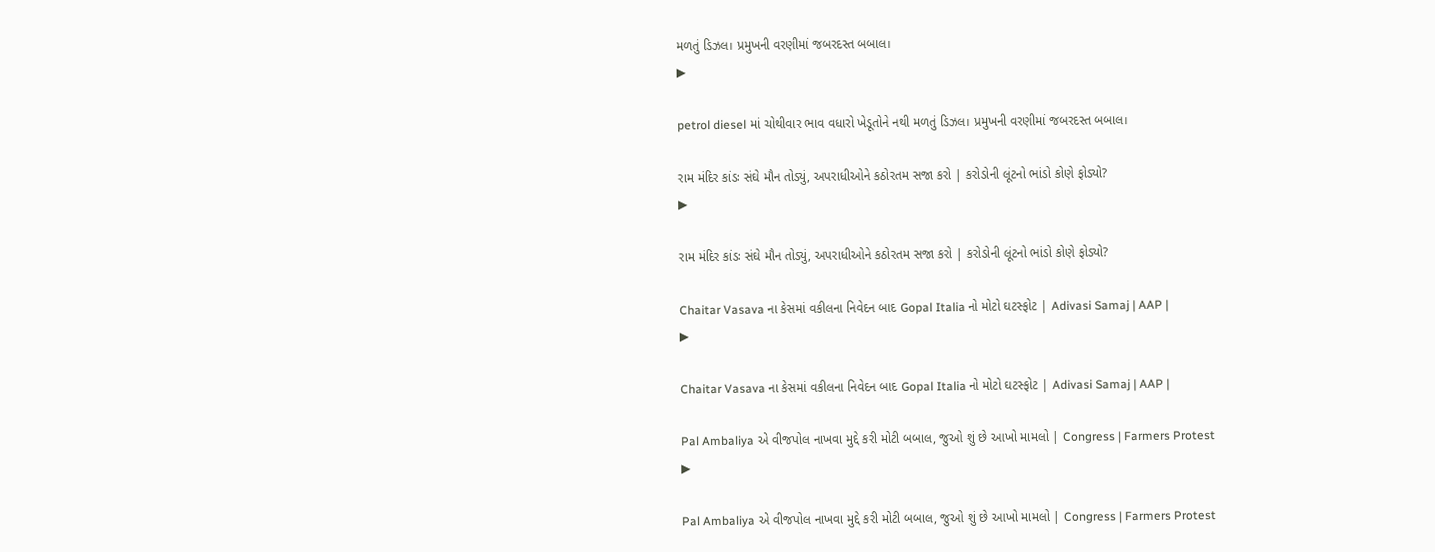મળતું ડિઝલ। પ્રમુખની વરણીમાં જબરદસ્ત બબાલ।
▶

petrol diesel માં ચોથીવાર ભાવ વધારો ખેડૂતોને નથી મળતું ડિઝલ। પ્રમુખની વરણીમાં જબરદસ્ત બબાલ।

રામ મંદિર કાંડઃ સંઘે મૌન તોડ્યું, અપરાધીઓને કઠોરતમ સજા કરો | કરોડોની લૂંટનો ભાંડો કોણે ફોડ્યો?
▶

રામ મંદિર કાંડઃ સંઘે મૌન તોડ્યું, અપરાધીઓને કઠોરતમ સજા કરો | કરોડોની લૂંટનો ભાંડો કોણે ફોડ્યો?

Chaitar Vasava ના કેસમાં વકીલના નિવેદન બાદ Gopal Italia નો મોટો ઘટસ્ફોટ | Adivasi Samaj | AAP |
▶

Chaitar Vasava ના કેસમાં વકીલના નિવેદન બાદ Gopal Italia નો મોટો ઘટસ્ફોટ | Adivasi Samaj | AAP |

Pal Ambaliya એ વીજપોલ નાખવા મુદ્દે કરી મોટી બબાલ, જુઓ શું છે આખો મામલો | Congress | Farmers Protest
▶

Pal Ambaliya એ વીજપોલ નાખવા મુદ્દે કરી મોટી બબાલ, જુઓ શું છે આખો મામલો | Congress | Farmers Protest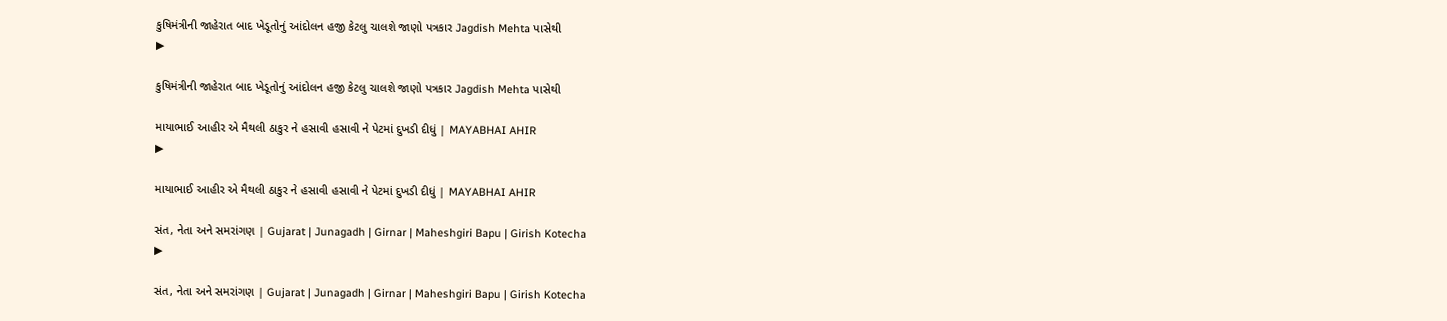કુષિમંત્રીની જાહેરાત બાદ ખેડૂતોનું આંદોલન હજી કેટલુ ચાલશે જાણો પત્રકાર Jagdish Mehta પાસેથી
▶

કુષિમંત્રીની જાહેરાત બાદ ખેડૂતોનું આંદોલન હજી કેટલુ ચાલશે જાણો પત્રકાર Jagdish Mehta પાસેથી

માયાભાઈ આહીર એ મૈથલી ઠાકુર ને હસાવી હસાવી ને પેટમાં દુખડી દીધું | MAYABHAI AHIR
▶

માયાભાઈ આહીર એ મૈથલી ઠાકુર ને હસાવી હસાવી ને પેટમાં દુખડી દીધું | MAYABHAI AHIR

સંત, નેતા અને સમરાંગણ | Gujarat | Junagadh | Girnar | Maheshgiri Bapu | Girish Kotecha
▶

સંત, નેતા અને સમરાંગણ | Gujarat | Junagadh | Girnar | Maheshgiri Bapu | Girish Kotecha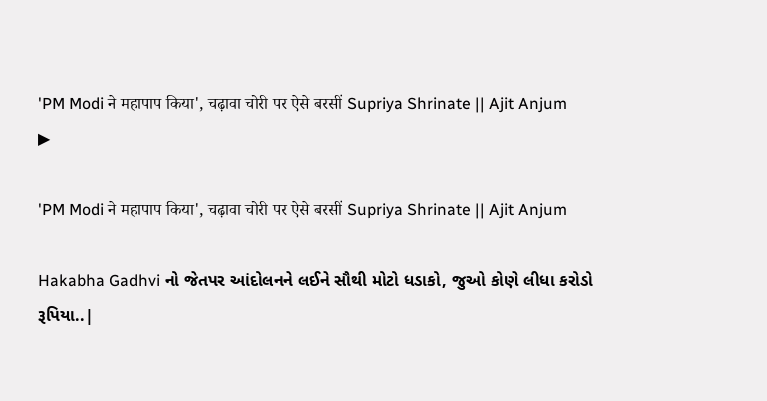'PM Modi ने महापाप किया', चढ़ावा चोरी पर ऐसे बरसीं Supriya Shrinate || Ajit Anjum
▶

'PM Modi ने महापाप किया', चढ़ावा चोरी पर ऐसे बरसीं Supriya Shrinate || Ajit Anjum

Hakabha Gadhvi નો જેતપર આંદોલનને લઈને સૌથી મોટો ધડાકો, જુઓ કોણે લીધા કરોડો રૂપિયા..|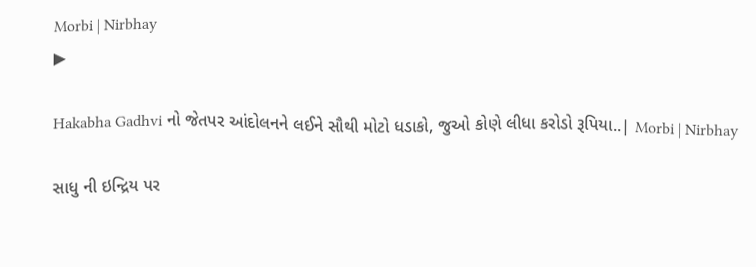Morbi | Nirbhay
▶

Hakabha Gadhvi નો જેતપર આંદોલનને લઈને સૌથી મોટો ધડાકો, જુઓ કોણે લીધા કરોડો રૂપિયા..| Morbi | Nirbhay

સાધુ ની ઇન્દ્રિય પર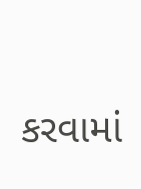કરવામાં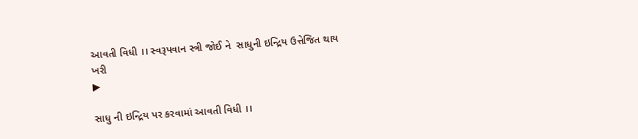આવતી વિધી ।। સ્વરૂપવાન સ્ત્રી જોઈ ને  સાધુની ઇન્દ્રિય ઉત્તેજિત થાય ખરી
▶

સાધુ ની ઇન્દ્રિય પર કરવામાં આવતી વિધી ।।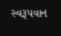સ્વરૂપવાન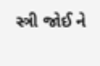સ્ત્રી જોઈ ને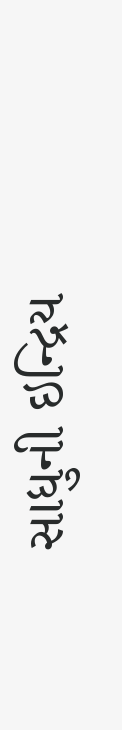સાધુની ઇન્દ્રિય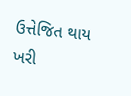ઉત્તેજિત થાય ખરી